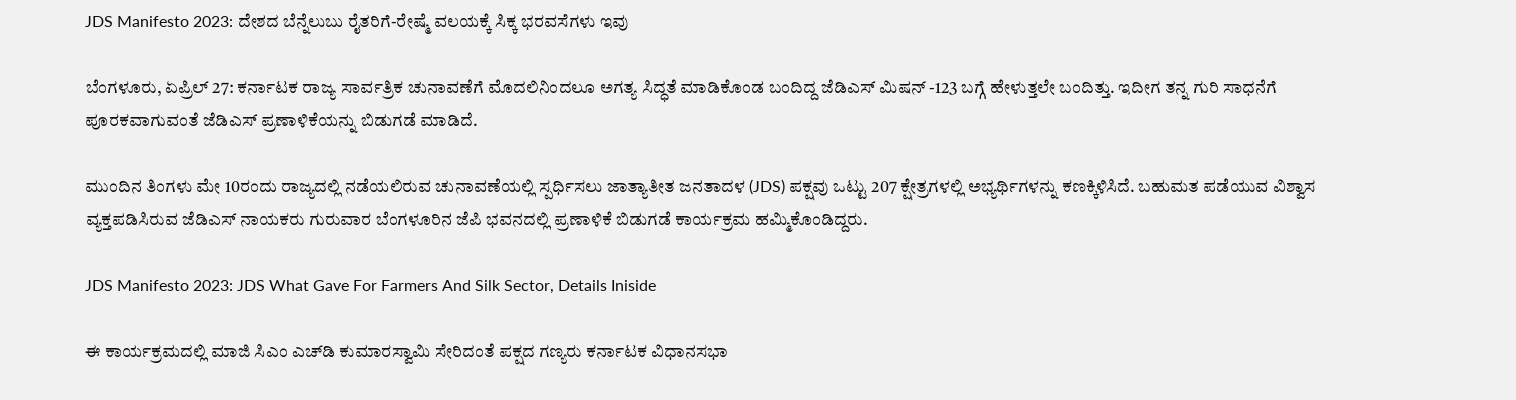JDS Manifesto 2023: ದೇಶದ ಬೆನ್ನೆಲುಬು ರೈತರಿಗೆ-ರೇಷ್ಮೆ ವಲಯಕ್ಕೆ ಸಿಕ್ಕ ಭರವಸೆಗಳು ಇವು

ಬೆಂಗಳೂರು, ಏಪ್ರಿಲ್ 27: ಕರ್ನಾಟಕ ರಾಜ್ಯ ಸಾರ್ವತ್ರಿಕ ಚುನಾವಣೆಗೆ ಮೊದಲಿನಿಂದಲೂ ಅಗತ್ಯ ಸಿದ್ಧತೆ ಮಾಡಿಕೊಂಡ ಬಂದಿದ್ದ ಜೆಡಿಎಸ್ ಮಿಷನ್ -123 ಬಗ್ಗೆ ಹೇಳುತ್ತಲೇ ಬಂದಿತ್ತು. ಇದೀಗ ತನ್ನ ಗುರಿ ಸಾಧನೆಗೆ ಪೂರಕವಾಗುವಂತೆ ಜೆಡಿಎಸ್ ಪ್ರಣಾಳಿಕೆಯನ್ನು ಬಿಡುಗಡೆ ಮಾಡಿದೆ.

ಮುಂದಿನ ತಿಂಗಳು ಮೇ 10ರಂದು ರಾಜ್ಯದಲ್ಲಿ ನಡೆಯಲಿರುವ ಚುನಾವಣೆಯಲ್ಲಿ ಸ್ಪರ್ಧಿಸಲು ಜಾತ್ಯಾತೀತ ಜನತಾದಳ (JDS) ಪಕ್ಷವು ಒಟ್ಟು 207 ಕ್ಷೇತ್ರಗಳಲ್ಲಿ ಅಭ್ಯರ್ಥಿಗಳನ್ನು ಕಣಕ್ಕಿಳಿಸಿದೆ. ಬಹುಮತ ಪಡೆಯುವ ವಿಶ್ವಾಸ ವ್ಯಕ್ತಪಡಿಸಿರುವ ಜೆಡಿಎಸ್ ನಾಯಕರು ಗುರುವಾರ ಬೆಂಗಳೂರಿನ ಜೆಪಿ ಭವನದಲ್ಲಿ ಪ್ರಣಾಳಿಕೆ ಬಿಡುಗಡೆ ಕಾರ್ಯಕ್ರಮ ಹಮ್ಮಿಕೊಂಡಿದ್ದರು.

JDS Manifesto 2023: JDS What Gave For Farmers And Silk Sector, Details Iniside

ಈ ಕಾರ್ಯಕ್ರಮದಲ್ಲಿ ಮಾಜಿ ಸಿಎಂ ಎಚ್‌ಡಿ ಕುಮಾರಸ್ವಾಮಿ ಸೇರಿದಂತೆ ಪಕ್ಷದ ಗಣ್ಯರು ಕರ್ನಾಟಕ ವಿಧಾನಸಭಾ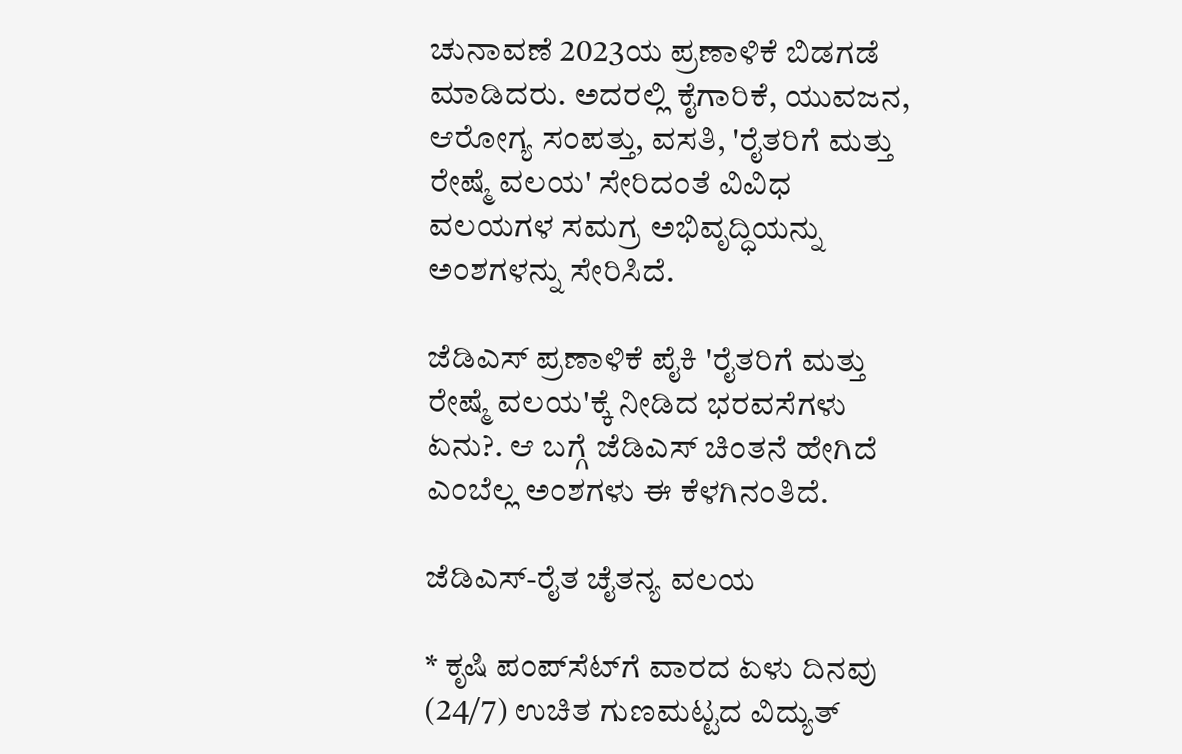ಚುನಾವಣೆ 2023ಯ ಪ್ರಣಾಳಿಕೆ ಬಿಡಗಡೆ ಮಾಡಿದರು. ಅದರಲ್ಲಿ ಕೈಗಾರಿಕೆ, ಯುವಜನ, ಆರೋಗ್ಯ ಸಂಪತ್ತು, ವಸತಿ, 'ರೈತರಿಗೆ ಮತ್ತು ರೇಷ್ಮೆ ವಲಯ' ಸೇರಿದಂತೆ ವಿವಿಧ ವಲಯಗಳ ಸಮಗ್ರ ಅಭಿವೃದ್ಧಿಯನ್ನು ಅಂಶಗಳನ್ನು ಸೇರಿಸಿದೆ.

ಜೆಡಿಎಸ್ ಪ್ರಣಾಳಿಕೆ ಪೈಕಿ 'ರೈತರಿಗೆ ಮತ್ತು ರೇಷ್ಮೆ ವಲಯ'ಕ್ಕೆ ನೀಡಿದ ಭರವಸೆಗಳು ಏನು?. ಆ ಬಗ್ಗೆ ಜೆಡಿಎಸ್ ಚಿಂತನೆ ಹೇಗಿದೆ ಎಂಬೆಲ್ಲ ಅಂಶಗಳು ಈ ಕೆಳಗಿನಂತಿದೆ.

ಜೆಡಿಎಸ್-ರೈತ ಚೈತನ್ಯ ವಲಯ

* ಕೃಷಿ ಪಂಪ್‌ಸೆಟ್‌ಗೆ ವಾರದ ಏಳು ದಿನವು (24/7) ಉಚಿತ ಗುಣಮಟ್ಟದ ವಿದ್ಯುತ್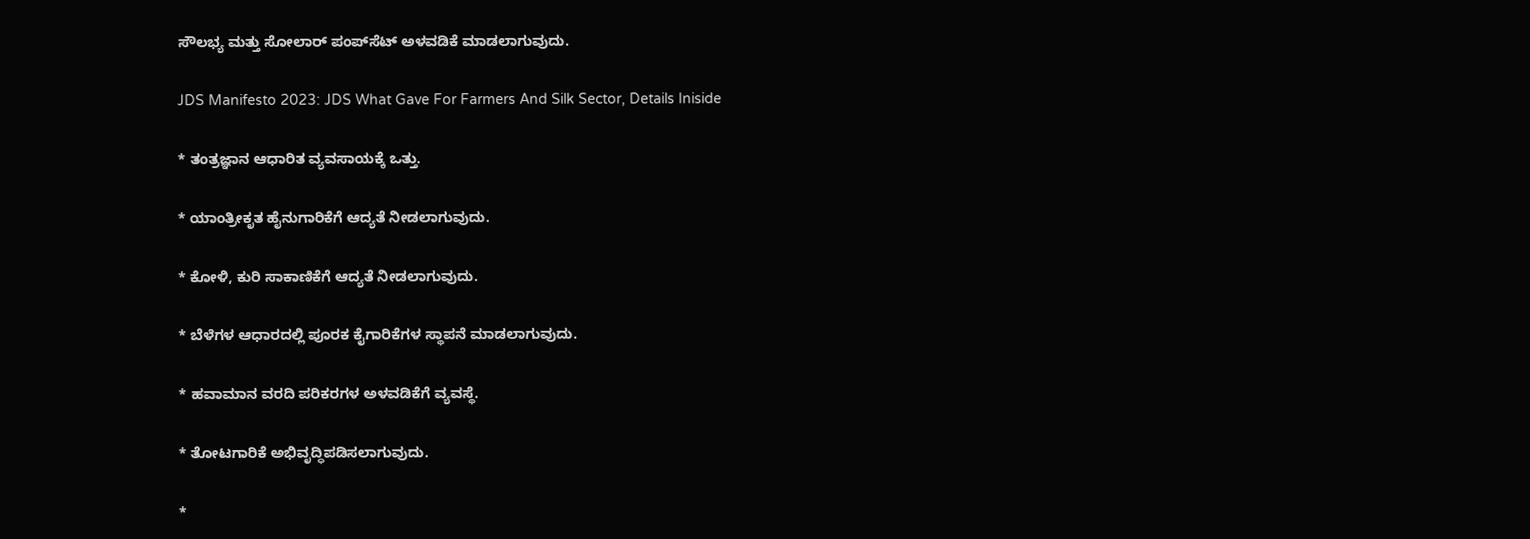ಸೌಲಭ್ಯ ಮತ್ತು ಸೋಲಾರ್ ಪಂಪ್‌ಸೆಟ್‌ ಅಳವಡಿಕೆ ಮಾಡಲಾಗುವುದು.

JDS Manifesto 2023: JDS What Gave For Farmers And Silk Sector, Details Iniside

* ತಂತ್ರಜ್ಞಾನ ಆಧಾರಿತ ವ್ಯವಸಾಯಕ್ಕೆ ಒತ್ತು.

* ಯಾಂತ್ರೀಕೃತ ಹೈನುಗಾರಿಕೆಗೆ ಆದ್ಯತೆ ನೀಡಲಾಗುವುದು.

* ಕೋಳಿ, ಕುರಿ ಸಾಕಾಣಿಕೆಗೆ ಆದ್ಯತೆ ನೀಡಲಾಗುವುದು.

* ಬೆಳೆಗಳ ಆಧಾರದಲ್ಲಿ ಪೂರಕ ಕೈಗಾರಿಕೆಗಳ ಸ್ಥಾಪನೆ ಮಾಡಲಾಗುವುದು.

* ಹವಾಮಾನ ವರದಿ ಪರಿಕರಗಳ ಅಳವಡಿಕೆಗೆ ವ್ಯವಸ್ಥೆ.

* ತೋಟಗಾರಿಕೆ ಅಭಿವೃದ್ಧಿಪಡಿಸಲಾಗುವುದು.

*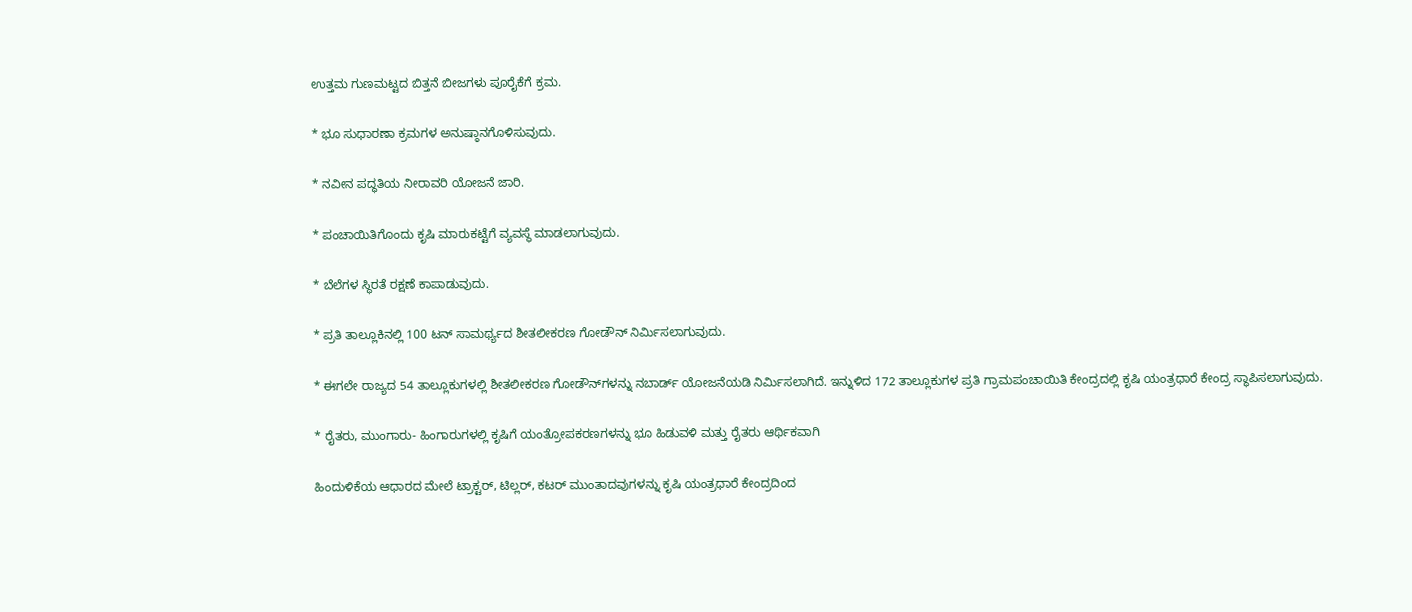ಉತ್ತಮ ಗುಣಮಟ್ಟದ ಬಿತ್ತನೆ ಬೀಜಗಳು ಪೂರೈಕೆಗೆ ಕ್ರಮ.

* ಭೂ ಸುಧಾರಣಾ ಕ್ರಮಗಳ ಅನುಷ್ಠಾನಗೊಳಿಸುವುದು.

* ನವೀನ ಪದ್ಧತಿಯ ನೀರಾವರಿ ಯೋಜನೆ ಜಾರಿ.

* ಪಂಚಾಯಿತಿಗೊಂದು ಕೃಷಿ ಮಾರುಕಟ್ಟೆಗೆ ವ್ಯವಸ್ಥೆ ಮಾಡಲಾಗುವುದು.

* ಬೆಲೆಗಳ ಸ್ಥಿರತೆ ರಕ್ಷಣೆ ಕಾಪಾಡುವುದು.

* ಪ್ರತಿ ತಾಲ್ಲೂಕಿನಲ್ಲಿ 100 ಟನ್ ಸಾಮರ್ಥ್ಯದ ಶೀತಲೀಕರಣ ಗೋಡೌನ್‌ ನಿರ್ಮಿಸಲಾಗುವುದು.

* ಈಗಲೇ ರಾಜ್ಯದ 54 ತಾಲ್ಲೂಕುಗಳಲ್ಲಿ ಶೀತಲೀಕರಣ ಗೋಡೌನ್‌ಗಳನ್ನು ನಬಾರ್ಡ್ ಯೋಜನೆಯಡಿ ನಿರ್ಮಿಸಲಾಗಿದೆ. ಇನ್ನುಳಿದ 172 ತಾಲ್ಲೂಕುಗಳ ಪ್ರತಿ ಗ್ರಾಮಪಂಚಾಯಿತಿ ಕೇಂದ್ರದಲ್ಲಿ ಕೃಷಿ ಯಂತ್ರಧಾರೆ ಕೇಂದ್ರ ಸ್ಥಾಪಿಸಲಾಗುವುದು.

* ರೈತರು, ಮುಂಗಾರು- ಹಿಂಗಾರುಗಳಲ್ಲಿ ಕೃಷಿಗೆ ಯಂತ್ರೋಪಕರಣಗಳನ್ನು ಭೂ ಹಿಡುವಳಿ ಮತ್ತು ರೈತರು ಆರ್ಥಿಕವಾಗಿ

ಹಿಂದುಳಿಕೆಯ ಆಧಾರದ ಮೇಲೆ ಟ್ರಾಕ್ಟರ್, ಟಿಲ್ಲರ್, ಕಟರ್ ಮುಂತಾದವುಗಳನ್ನು ಕೃಷಿ ಯಂತ್ರಧಾರೆ ಕೇಂದ್ರದಿಂದ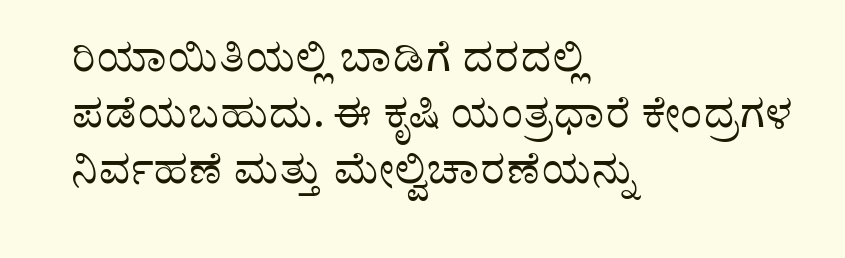ರಿಯಾಯಿತಿಯಲ್ಲಿ ಬಾಡಿಗೆ ದರದಲ್ಲಿ ಪಡೆಯಬಹುದು. ಈ ಕೃಷಿ ಯಂತ್ರಧಾರೆ ಕೇಂದ್ರಗಳ ನಿರ್ವಹಣೆ ಮತ್ತು ಮೇಲ್ವಿಚಾರಣೆಯನ್ನು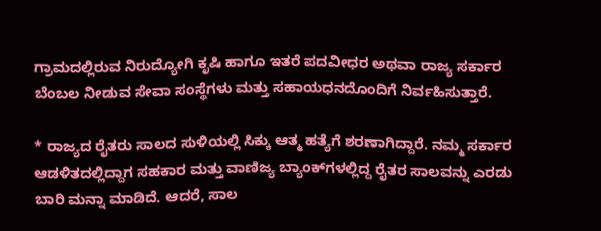ಗ್ರಾಮದಲ್ಲಿರುವ ನಿರುದ್ಯೋಗಿ ಕೃಷಿ ಹಾಗೂ ಇತರೆ ಪದವೀಧರ ಅಥವಾ ರಾಜ್ಯ ಸರ್ಕಾರ ಬೆಂಬಲ ನೀಡುವ ಸೇವಾ ಸಂಸ್ಥೆಗಳು ಮತ್ತು ಸಹಾಯಧನದೊಂದಿಗೆ ನಿರ್ವಹಿಸುತ್ತಾರೆ.

* ರಾಜ್ಯದ ರೈತರು ಸಾಲದ ಸುಳಿಯಲ್ಲಿ ಸಿಕ್ಕು ಆತ್ಮ ಹತ್ಯೆಗೆ ಶರಣಾಗಿದ್ದಾರೆ. ನಮ್ಮ ಸರ್ಕಾರ ಆಡಳಿತದಲ್ಲಿದ್ದಾಗ ಸಹಕಾರ ಮತ್ತು ವಾಣಿಜ್ಯ ಬ್ಯಾಂಕ್‌ಗಳಲ್ಲಿದ್ದ ರೈತರ ಸಾಲವನ್ನು ಎರಡು ಬಾರಿ ಮನ್ನಾ ಮಾಡಿದೆ. ಆದರೆ, ಸಾಲ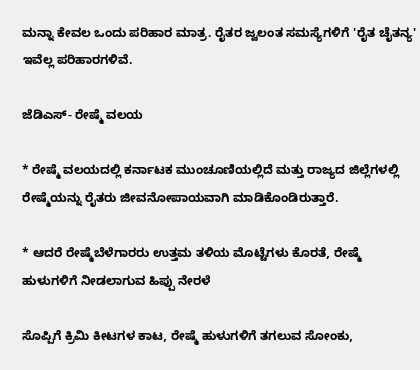ಮನ್ನಾ ಕೇವಲ ಒಂದು ಪರಿಹಾರ ಮಾತ್ರ. ರೈತರ ಜ್ವಲಂತ ಸಮಸ್ಯೆಗಳಿಗೆ 'ರೈತ ಚೈತನ್ಯ' ಇವೆಲ್ಲ ಪರಿಹಾರಗಳಿವೆ.

ಜೆಡಿಎಸ್- ರೇಷ್ಮೆ ವಲಯ

* ರೇಷ್ಮೆ ವಲಯದಲ್ಲಿ ಕರ್ನಾಟಕ ಮುಂಚೂಣಿಯಲ್ಲಿದೆ ಮತ್ತು ರಾಜ್ಯದ ಜಿಲ್ಲೆಗಳಲ್ಲಿ ರೇಷ್ಮೆಯನ್ನು ರೈತರು ಜೀವನೋಪಾಯವಾಗಿ ಮಾಡಿಕೊಂಡಿರುತ್ತಾರೆ.

* ಆದರೆ ರೇಷ್ಮೆಬೆಳೆಗಾರರು ಉತ್ತಮ ತಳಿಯ ಮೊಟ್ಟೆಗಳು ಕೊರತೆ, ರೇಷ್ಮೆ ಹುಳುಗಳಿಗೆ ನೀಡಲಾಗುವ ಹಿಪ್ಪು ನೇರಳೆ

ಸೊಪ್ಪಿಗೆ ಕ್ರಿಮಿ ಕೀಟಗಳ ಕಾಟ, ರೇಷ್ಮೆ ಹುಳುಗಳಿಗೆ ತಗಲುವ ಸೋಂಕು,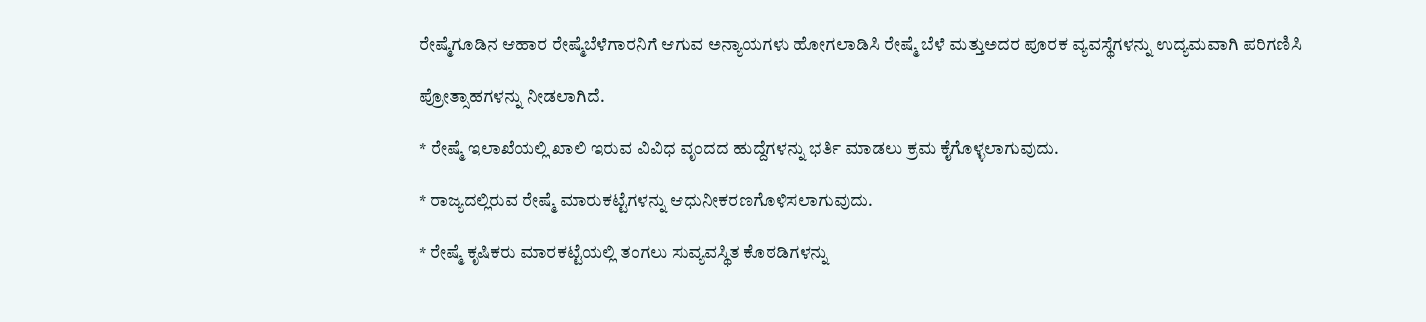ರೇಷ್ಮೆಗೂಡಿನ ಆಹಾರ ರೇಷ್ಮೆಬೆಳೆಗಾರನಿಗೆ ಆಗುವ ಅನ್ಯಾಯಗಳು ಹೋಗಲಾಡಿಸಿ ರೇಷ್ಮೆ ಬೆಳೆ ಮತ್ತುಅದರ ಪೂರಕ ವ್ಯವಸ್ಥೆಗಳನ್ನು ಉದ್ಯಮವಾಗಿ ಪರಿಗಣಿಸಿ

ಪ್ರೋತ್ಸಾಹಗಳನ್ನು ನೀಡಲಾಗಿದೆ.

* ರೇಷ್ಮೆ ಇಲಾಖೆಯಲ್ಲಿ ಖಾಲಿ ಇರುವ ವಿವಿಧ ವೃಂದದ ಹುದ್ದೆಗಳನ್ನು ಭರ್ತಿ ಮಾಡಲು ಕ್ರಮ ಕೈಗೊಳ್ಳಲಾಗುವುದು.

* ರಾಜ್ಯದಲ್ಲಿರುವ ರೇಷ್ಮೆ ಮಾರುಕಟ್ಟೆಗಳನ್ನು ಆಧುನೀಕರಣಗೊಳಿಸಲಾಗುವುದು.

* ರೇಷ್ಮೆ ಕೃಷಿಕರು ಮಾರಕಟ್ಟೆಯಲ್ಲಿ ತಂಗಲು ಸುವ್ಯವಸ್ಥಿತ ಕೊಠಡಿಗಳನ್ನು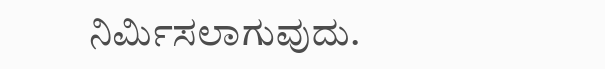ನಿರ್ಮಿಸಲಾಗುವುದು.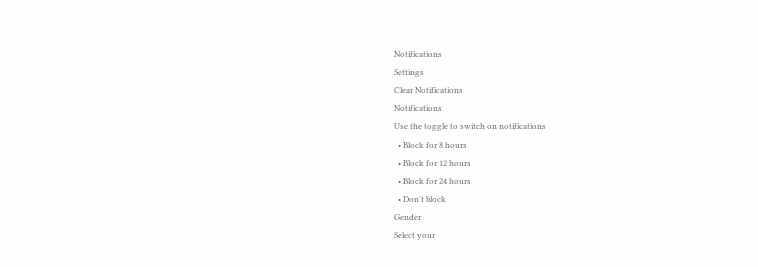Notifications
Settings
Clear Notifications
Notifications
Use the toggle to switch on notifications
  • Block for 8 hours
  • Block for 12 hours
  • Block for 24 hours
  • Don't block
Gender
Select your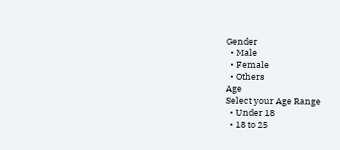Gender
  • Male
  • Female
  • Others
Age
Select your Age Range
  • Under 18
  • 18 to 25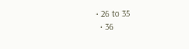• 26 to 35
  • 36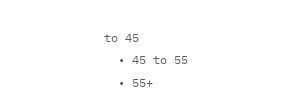to 45
  • 45 to 55
  • 55+